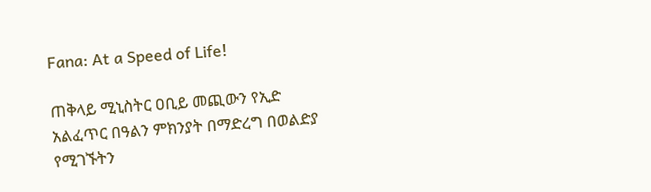Fana: At a Speed of Life!

ጠቅላይ ሚኒስትር ዐቢይ መጪውን የኢድ አልፈጥር በዓልን ምክንያት በማድረግ በወልድያ የሚገኙትን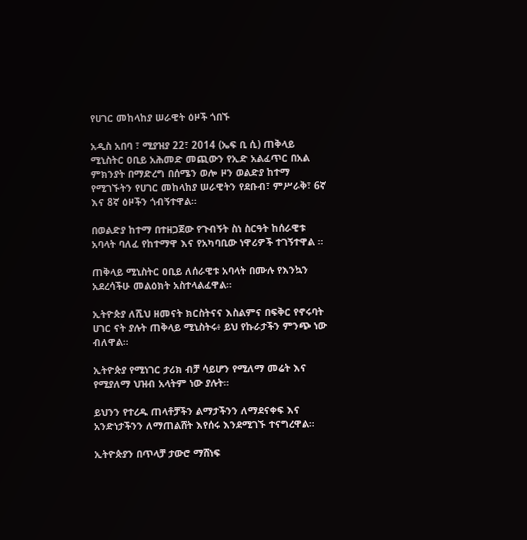የሀገር መከላከያ ሠራዊት ዕዞች ጎበኙ

አዲስ አበባ ፣ ሚያዝያ 22፣ 2014 (ኤፍ ቢ ሲ) ጠቅላይ ሚኒስትር ዐቢይ አሕመድ መጪውን የኢድ አልፈጥር በአል ምክንያት በማድረግ በሰሜን ወሎ ዞን ወልድያ ከተማ የሚገኙትን የሀገር መከላከያ ሠራዊትን የደቡብ፣ ምሥራቅ፣ 6ኛ እና 8ኛ ዕዞችን ጎብኝተዋል።

በወልድያ ከተማ በተዘጋጀው የጉብኝት ስነ ስርዓት ከሰራዊቱ አባላት ባለፈ የከተማዋ እና የአካባቢው ነዋሪዎች ተገኝተዋል ።

ጠቅላይ ሚኒስትር ዐቢይ ለሰራዊቱ አባላት በሙሉ የእንኳን አደረሳችሁ መልዕክት አስተላልፈዋል።

ኢትዮጵያ ለሺህ ዘመናት ክርስትናና እስልምና በፍቅር የኖሩባት ሀገር ናት ያሉት ጠቅላይ ሚኒስትሩ፥ ይህ የኩራታችን ምንጭ ነው ብለዋል።

ኢትዮጵያ የሚነገር ታሪክ ብቻ ሳይሆን የሚለማ መሬት እና የሚያለማ ህዝብ አላትም ነው ያሉት።

ይህንን የተረዱ ጠላቶቻችን ልማታችንን ለማደናቀፍ እና አንድነታችንን ለማጠልሸት እየሰሩ እንደሚገኙ ተናግረዋል።

ኢትዮጵያን በጥላቻ ታውሮ ማሸነፍ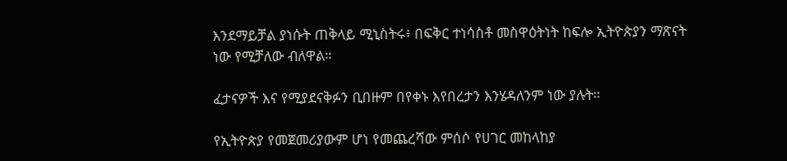እንደማይቻል ያነሱት ጠቅላይ ሚኒስትሩ፥ በፍቅር ተነሳስቶ መስዋዕትነት ከፍሎ ኢትዮጵያን ማጽናት ነው የሚቻለው ብለዋል።

ፈታናዎች እና የሚያደናቅፉን ቢበዙም በየቀኑ እየበረታን እንሄዳለንም ነው ያሉት።

የኢትዮጵያ የመጀመሪያውም ሆነ የመጨረሻው ምሰሶ የሀገር መከላከያ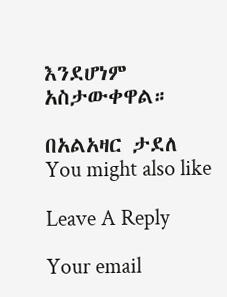እንደሆነም አስታውቀዋል።

በአልአዛር ታደለ
You might also like

Leave A Reply

Your email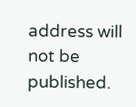address will not be published.